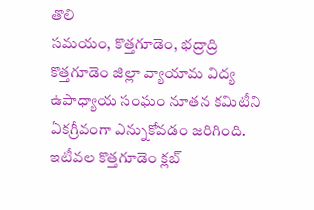తొలి
సమయం, కొత్తగూడెం, భద్రాద్రి కొత్తగూడెం జిల్లా వ్యాయామ విద్య ఉపాధ్యాయ సంఘం నూతన కమిటీని ఏకగ్రీవంగా ఎన్నుకోవడం జరిగింది. ఇటీవల కొత్తగూడెం క్లబ్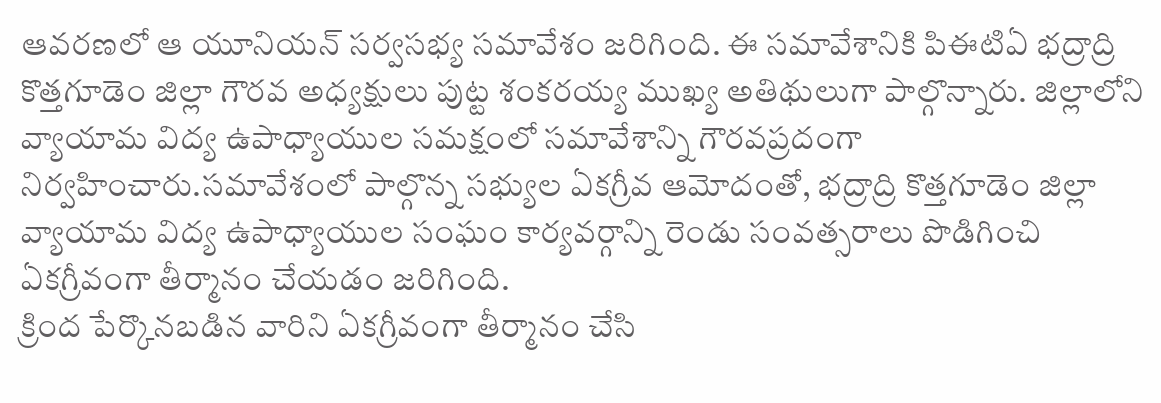ఆవరణలో ఆ యూనియన్ సర్వసభ్య సమావేశం జరిగింది. ఈ సమావేశానికి పిఈటిఏ భద్రాద్రి కొత్తగూడెం జిల్లా గౌరవ అధ్యక్షులు పుట్ట శంకరయ్య ముఖ్య అతిథులుగా పాల్గొన్నారు. జిల్లాలోని వ్యాయామ విద్య ఉపాధ్యాయుల సమక్షంలో సమావేశాన్ని గౌరవప్రదంగా నిర్వహించారు.సమావేశంలో పాల్గొన్న సభ్యుల ఏకగ్రీవ ఆమోదంతో, భద్రాద్రి కొత్తగూడెం జిల్లా వ్యాయామ విద్య ఉపాధ్యాయుల సంఘం కార్యవర్గాన్ని రెండు సంవత్సరాలు పొడిగించి ఏకగ్రీవంగా తీర్మానం చేయడం జరిగింది.
క్రింద పేర్కొనబడిన వారిని ఏకగ్రీవంగా తీర్మానం చేసి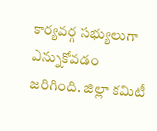కార్యవర్గ సభ్యులుగా ఎన్నుకోవడం జరిగింది. జిల్లా కమిటీ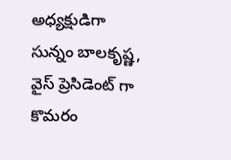అధ్యక్షుడిగా సున్నం బాలకృష్ణ, వైస్ ప్రెసిడెంట్ గా కొమరం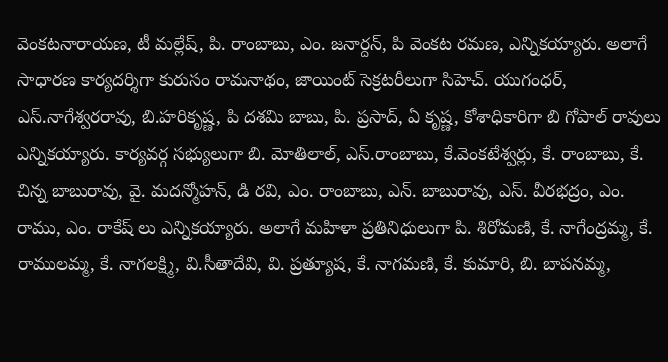వెంకటనారాయణ, టీ మల్లేష్, పి. రాంబాబు, ఎం. జనార్దన్, పి వెంకట రమణ, ఎన్నికయ్యారు. అలాగే సాధారణ కార్యదర్శిగా కురుసం రామనాథం, జాయింట్ సెక్రటరీలుగా సిహెచ్. యుగంధర్, ఎస్.నాగేశ్వరరావు, బి.హరికృష్ణ, పి దశమి బాబు, పి. ప్రసాద్, ఏ కృష్ణ, కోశాధికారిగా బి గోపాల్ రావులు ఎన్నికయ్యారు. కార్యవర్గ సభ్యులుగా బి. మోతిలాల్, ఎస్.రాంబాబు, కే.వెంకటేశ్వర్లు, కే. రాంబాబు, కే. చిన్న బాబురావు, వై. మదన్మోహన్, డి రవి, ఎం. రాంబాబు, ఎన్. బాబురావు, ఎస్. వీరభద్రం, ఎం. రాము, ఎం. రాకేష్ లు ఎన్నికయ్యారు. అలాగే మహిళా ప్రతినిధులుగా పి. శిరోమణి, కే. నాగేంద్రమ్మ, కే. రాములమ్మ, కే. నాగలక్ష్మి, వి.సీతాదేవి, వి. ప్రత్యూష, కే. నాగమణి, కే. కుమారి, బి. బాపనమ్మ,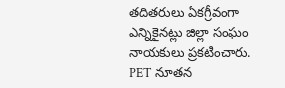తదితరులు ఏకగ్రీవంగా ఎన్నికైనట్లు జిల్లా సంఘం నాయకులు ప్రకటించారు.
PET నూతన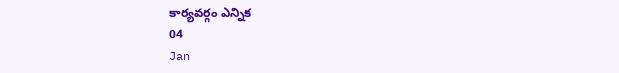కార్యవర్గం ఎన్నిక
04
Jan